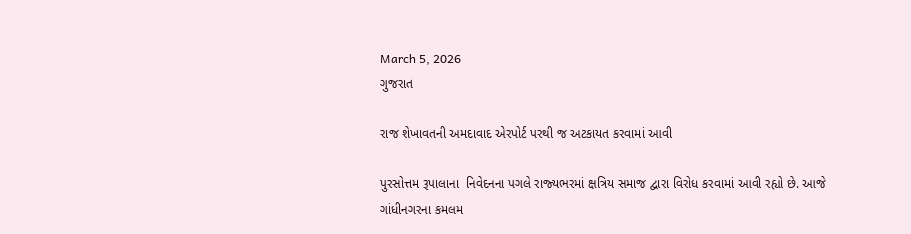March 5, 2026
ગુજરાત

રાજ શેખાવતની અમદાવાદ એરપોર્ટ પરથી જ અટકાયત કરવામાં આવી

પુરસોત્તમ રૂપાલાના  નિવેદનના પગલે રાજ્‍યભરમાં ક્ષત્રિય સમાજ દ્વારા વિરોધ કરવામાં આવી રહ્યો છે. આજે ગાંધીનગરના કમલમ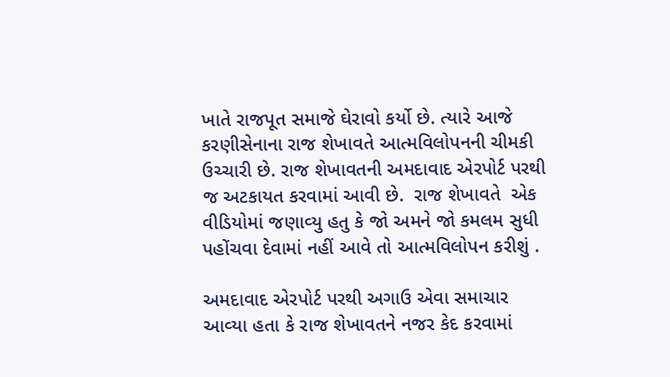ખાતે રાજપૂત સમાજે ઘેરાવો કર્યો છે. ત્‍યારે આજે કરણીસેનાના રાજ શેખાવતે આત્‍મવિલોપનની ચીમકી ઉચ્‍ચારી છે. રાજ શેખાવતની અમદાવાદ એરપોર્ટ પરથી જ અટકાયત કરવામાં આવી છે.  રાજ શેખાવતે  એક વીડિયોમાં જણાવ્‍યુ હતુ કે જો અમને જો કમલમ સુધી પહોંચવા દેવામાં નહીં આવે તો આત્‍મવિલોપન કરીશું .

અમદાવાદ એરપોર્ટ પરથી અગાઉ એવા સમાચાર આવ્‍યા હતા કે રાજ શેખાવતને નજર કેદ કરવામાં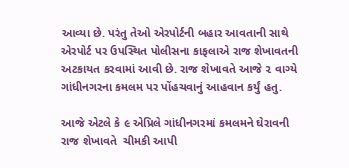આવ્‍યા છે. પરંતુ તેઓ એરપોર્ટની બહાર આવતાની સાથે એરપોર્ટ પર ઉપસ્‍થિત પોલીસના કાફલાએ રાજ શેખાવતની અટકાયત કરવામાં આવી છે. રાજ શેખાવતે આજે ૨ વાગ્‍યે ગાંધીનગરના કમલમ પર પોંહચવાનું આહવાન કર્યું હતુ.

આજે એટલે કે ૯ એપ્રિલે ગાંધીનગરમાં કમલમને ઘેરાવની રાજ શેખાવતે  ચીમકી આપી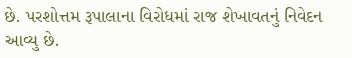છે. પરશોત્તમ રૂપાલાના વિરોધમાં રાજ શેખાવતનું નિવેદન આવ્‍યુ છે.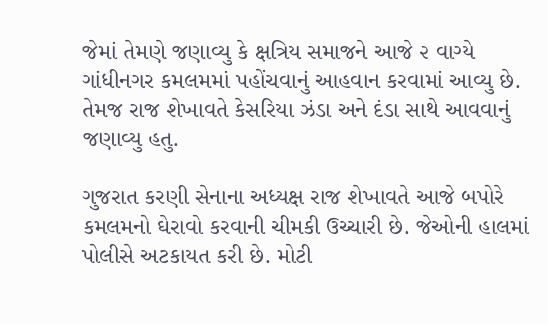જેમાં તેમણે જણાવ્‍યુ કે ક્ષત્રિય સમાજને આજે ૨ વાગ્‍યે ગાંધીનગર કમલમમાં પહોંચવાનું આહવાન કરવામાં આવ્‍યુ છે. તેમજ રાજ શેખાવતે કેસરિયા ઝંડા અને દંડા સાથે આવવાનું જણાવ્‍યુ હતુ.

ગુજરાત કરણી સેનાના અધ્‍યક્ષ રાજ શેખાવતે આજે બપોરે કમલમનો ઘેરાવો કરવાની ચીમકી ઉચ્‍ચારી છે. જેઓની હાલમાં પોલીસે અટકાયત કરી છે. મોટી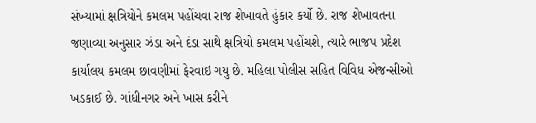સંખ્‍યામાં ક્ષત્રિયોને કમલમ પહોંચવા રાજ શેખાવતે હુંકાર કર્યો છે. રાજ શેખાવતના જણાવ્‍યા અનુસાર ઝંડા અને દંડા સાથે ક્ષત્રિયો કમલમ પહોંચશે, ત્‍યારે ભાજપ પ્રદેશ કાર્યાલય કમલમ છાવણીમાં ફેરવાઇ ગયુ છે. મહિલા પોલીસ સહિત વિવિધ એજન્‍સીઓ ખડકાઈ છે. ગાંધીનગર અને ખાસ કરીને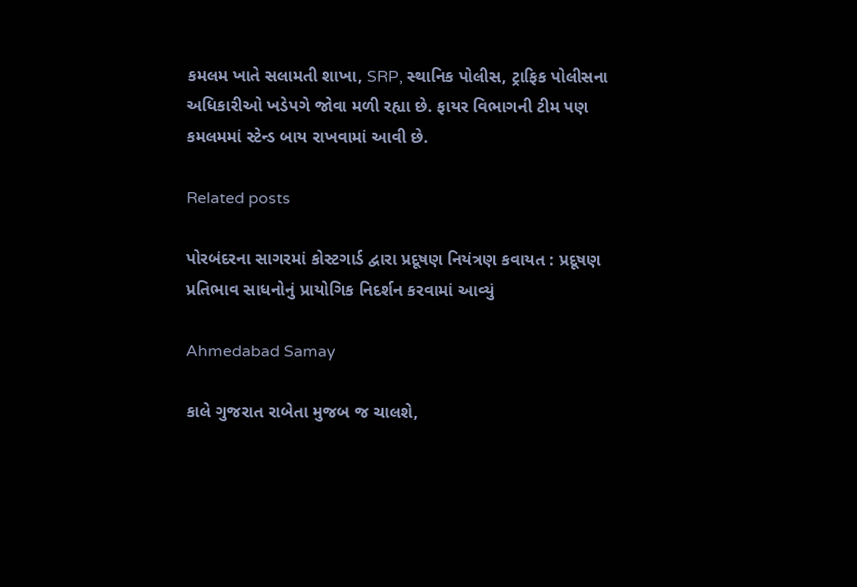કમલમ ખાતે સલામતી શાખા, SRP, સ્‍થાનિક પોલીસ, ટ્રાફિક પોલીસના અધિકારીઓ ખડેપગે જોવા મળી રહ્યા છે. ફાયર વિભાગની ટીમ પણ કમલમમાં સ્‍ટેન્‍ડ બાય રાખવામાં આવી છે.

Related posts

પોરબંદરના સાગરમાં કોસ્ટગાર્ડ દ્વારા પ્રદૂષણ નિયંત્રણ કવાયત : પ્રદૂષણ પ્રતિભાવ સાધનોનું પ્રાયોગિક નિદર્શન કરવામાં આવ્યું

Ahmedabad Samay

કાલે ગુજરાત રાબેતા મુજબ જ ચાલશે,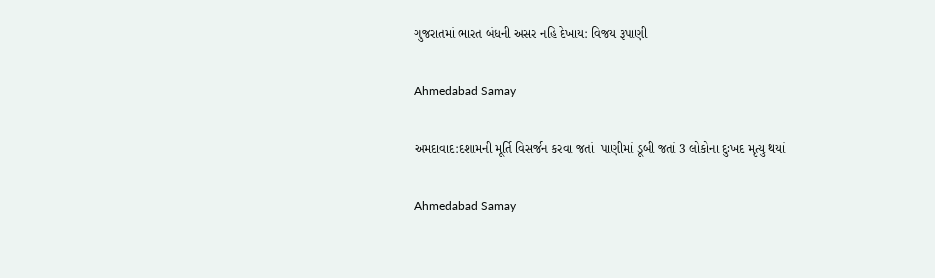ગુજરાતમાં ભારત બંધની અસર નહિ દેખાય: વિજય રૂપાણી

Ahmedabad Samay

અમદાવાદ:દશામની મૂર્તિ વિસર્જન કરવા જતાં  પાણીમાં ડૂબી જતાં 3 લોકોના દુઃખદ મૃત્યુ થયાં

Ahmedabad Samay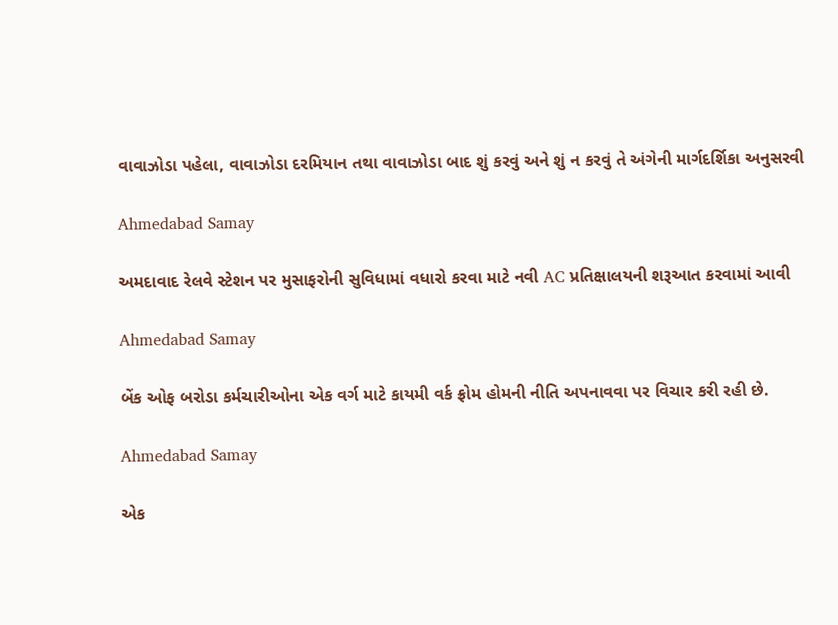વાવાઝોડા પહેલા, વાવાઝોડા દરમિયાન તથા વાવાઝોડા બાદ શું કરવું અને શું ન કરવું તે અંગેની માર્ગદર્શિકા અનુસરવી

Ahmedabad Samay

અમદાવાદ રેલવે સ્ટેશન પર મુસાફરોની સુવિધામાં વધારો કરવા માટે નવી AC પ્રતિક્ષાલયની શરૂઆત કરવામાં આવી

Ahmedabad Samay

બેંક ઓફ બરોડા કર્મચારીઓના એક વર્ગ માટે કાયમી વર્ક ફ્રોમ હોમની નીતિ અપનાવવા પર વિચાર કરી રહી છે.

Ahmedabad Samay

એક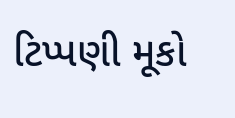ટિપ્પણી મૂકો